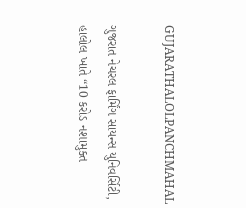GUJARATHALOLPANCHMAHAL

ગુજરાત નેચરલ ફાર્મિંગ સાયન્સ યુનિવર્સિટી, હાલોલ ખાતે “10 કરોડ નશામુક્ત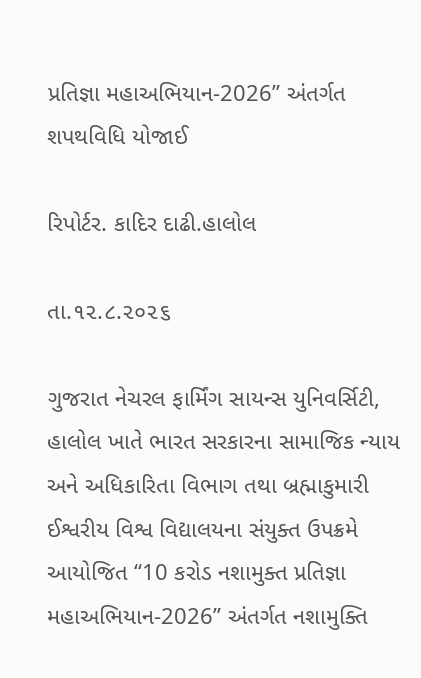પ્રતિજ્ઞા મહાઅભિયાન-2026” અંતર્ગત શપથવિધિ યોજાઈ

રિપોર્ટર. કાદિર દાઢી.હાલોલ

તા.૧૨.૮.૨૦૨૬

ગુજરાત નેચરલ ફાર્મિંગ સાયન્સ યુનિવર્સિટી, હાલોલ ખાતે ભારત સરકારના સામાજિક ન્યાય અને અધિકારિતા વિભાગ તથા બ્રહ્માકુમારી ઈશ્વરીય વિશ્વ વિદ્યાલયના સંયુક્ત ઉપક્રમે આયોજિત “10 કરોડ નશામુક્ત પ્રતિજ્ઞા મહાઅભિયાન-2026” અંતર્ગત નશામુક્તિ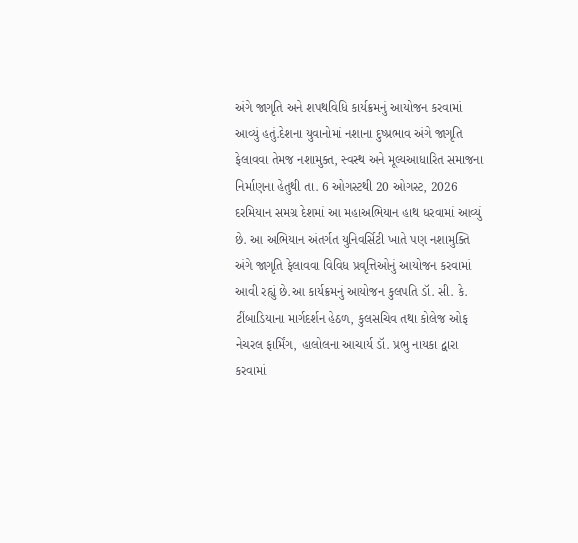અંગે જાગૃતિ અને શપથવિધિ કાર્યક્રમનું આયોજન કરવામાં આવ્યું હતું.દેશના યુવાનોમાં નશાના દુષ્પ્રભાવ અંગે જાગૃતિ ફેલાવવા તેમજ નશામુક્ત, સ્વસ્થ અને મૂલ્યઆધારિત સમાજના નિર્માણના હેતુથી તા. 6 ઓગસ્ટથી 20 ઓગસ્ટ, 2026 દરમિયાન સમગ્ર દેશમાં આ મહાઅભિયાન હાથ ધરવામાં આવ્યું છે. આ અભિયાન અંતર્ગત યુનિવર્સિટી ખાતે પણ નશામુક્તિ અંગે જાગૃતિ ફેલાવવા વિવિધ પ્રવૃત્તિઓનું આયોજન કરવામાં આવી રહ્યું છે.આ કાર્યક્રમનું આયોજન કુલપતિ ડૉ. સી. કે. ટીંબાડિયાના માર્ગદર્શન હેઠળ, કુલસચિવ તથા કોલેજ ઓફ નેચરલ ફાર્મિંગ, હાલોલના આચાર્ય ડૉ. પ્રભુ નાયકા દ્વારા કરવામાં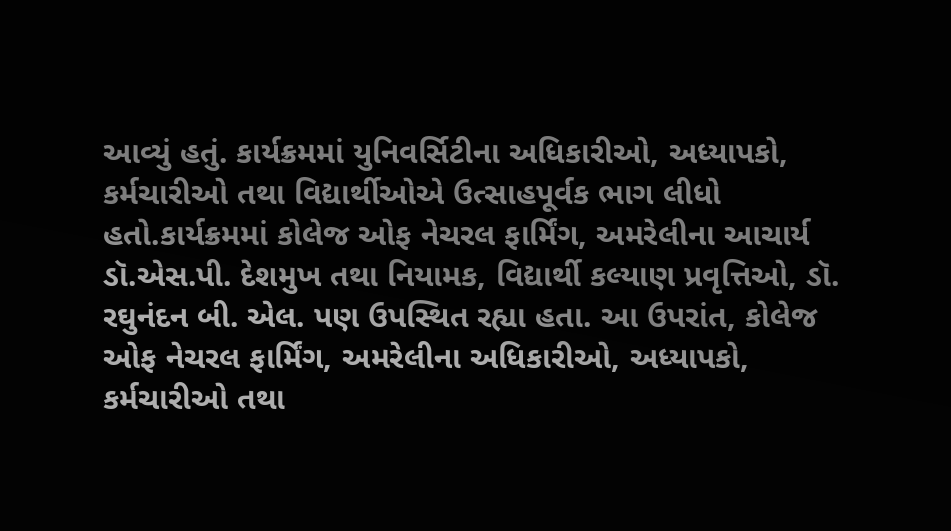આવ્યું હતું. કાર્યક્રમમાં યુનિવર્સિટીના અધિકારીઓ, અધ્યાપકો, કર્મચારીઓ તથા વિદ્યાર્થીઓએ ઉત્સાહપૂર્વક ભાગ લીધો હતો.કાર્યક્રમમાં કોલેજ ઓફ નેચરલ ફાર્મિંગ, અમરેલીના આચાર્ય ડૉ.એસ.પી. દેશમુખ તથા નિયામક, વિદ્યાર્થી કલ્યાણ પ્રવૃત્તિઓ, ડૉ. રઘુનંદન બી. એલ. પણ ઉપસ્થિત રહ્યા હતા. આ ઉપરાંત, કોલેજ ઓફ નેચરલ ફાર્મિંગ, અમરેલીના અધિકારીઓ, અધ્યાપકો, કર્મચારીઓ તથા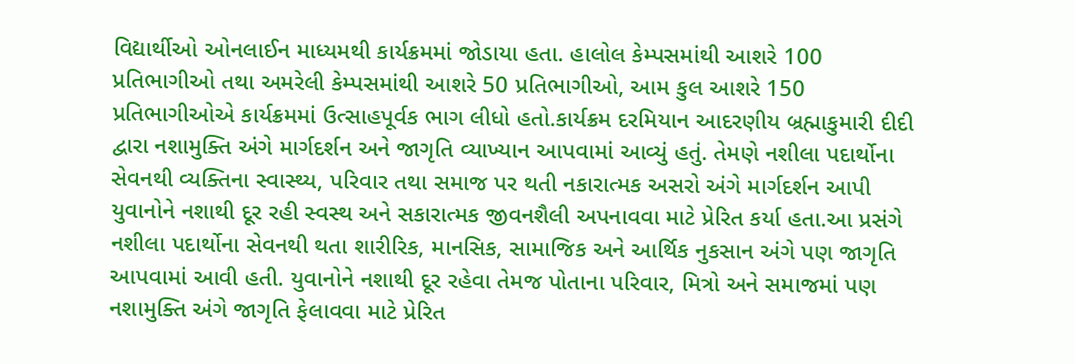વિદ્યાર્થીઓ ઓનલાઈન માધ્યમથી કાર્યક્રમમાં જોડાયા હતા. હાલોલ કેમ્પસમાંથી આશરે 100 પ્રતિભાગીઓ તથા અમરેલી કેમ્પસમાંથી આશરે 50 પ્રતિભાગીઓ, આમ કુલ આશરે 150 પ્રતિભાગીઓએ કાર્યક્રમમાં ઉત્સાહપૂર્વક ભાગ લીધો હતો.કાર્યક્રમ દરમિયાન આદરણીય બ્રહ્માકુમારી દીદી દ્વારા નશામુક્તિ અંગે માર્ગદર્શન અને જાગૃતિ વ્યાખ્યાન આપવામાં આવ્યું હતું. તેમણે નશીલા પદાર્થોના સેવનથી વ્યક્તિના સ્વાસ્થ્ય, પરિવાર તથા સમાજ પર થતી નકારાત્મક અસરો અંગે માર્ગદર્શન આપી યુવાનોને નશાથી દૂર રહી સ્વસ્થ અને સકારાત્મક જીવનશૈલી અપનાવવા માટે પ્રેરિત કર્યા હતા.આ પ્રસંગે નશીલા પદાર્થોના સેવનથી થતા શારીરિક, માનસિક, સામાજિક અને આર્થિક નુકસાન અંગે પણ જાગૃતિ આપવામાં આવી હતી. યુવાનોને નશાથી દૂર રહેવા તેમજ પોતાના પરિવાર, મિત્રો અને સમાજમાં પણ નશામુક્તિ અંગે જાગૃતિ ફેલાવવા માટે પ્રેરિત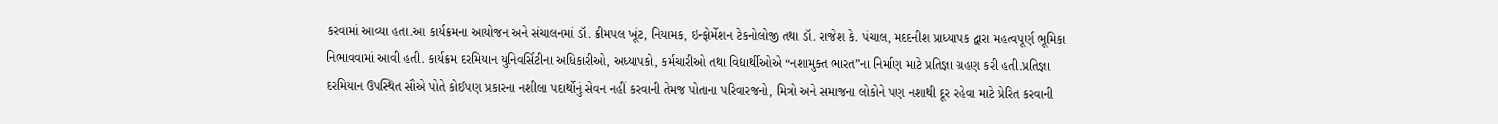કરવામાં આવ્યા હતા.આ કાર્યક્રમના આયોજન અને સંચાલનમાં ડૉ. ક્રીમપલ ખૂંટ, નિયામક, ઇન્ફોર્મેશન ટેકનોલોજી તથા ડૉ. રાજેશ કે. પંચાલ, મદદનીશ પ્રાધ્યાપક દ્વારા મહત્વપૂર્ણ ભૂમિકા નિભાવવામાં આવી હતી. કાર્યક્રમ દરમિયાન યુનિવર્સિટીના અધિકારીઓ, અધ્યાપકો, કર્મચારીઓ તથા વિદ્યાર્થીઓએ “નશામુક્ત ભારત”ના નિર્માણ માટે પ્રતિજ્ઞા ગ્રહણ કરી હતી.પ્રતિજ્ઞા દરમિયાન ઉપસ્થિત સૌએ પોતે કોઈપણ પ્રકારના નશીલા પદાર્થોનું સેવન નહીં કરવાની તેમજ પોતાના પરિવારજનો, મિત્રો અને સમાજના લોકોને પણ નશાથી દૂર રહેવા માટે પ્રેરિત કરવાની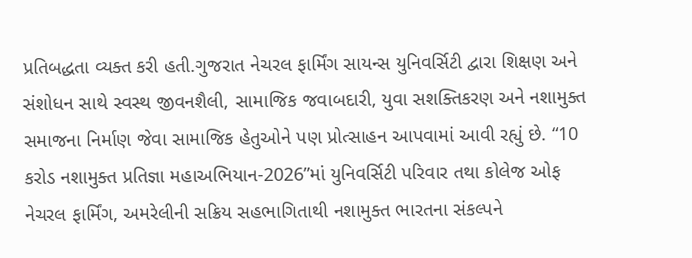પ્રતિબદ્ધતા વ્યક્ત કરી હતી.ગુજરાત નેચરલ ફાર્મિંગ સાયન્સ યુનિવર્સિટી દ્વારા શિક્ષણ અને સંશોધન સાથે સ્વસ્થ જીવનશૈલી, સામાજિક જવાબદારી, યુવા સશક્તિકરણ અને નશામુક્ત સમાજના નિર્માણ જેવા સામાજિક હેતુઓને પણ પ્રોત્સાહન આપવામાં આવી રહ્યું છે. “10 કરોડ નશામુક્ત પ્રતિજ્ઞા મહાઅભિયાન-2026”માં યુનિવર્સિટી પરિવાર તથા કોલેજ ઓફ નેચરલ ફાર્મિંગ, અમરેલીની સક્રિય સહભાગિતાથી નશામુક્ત ભારતના સંકલ્પને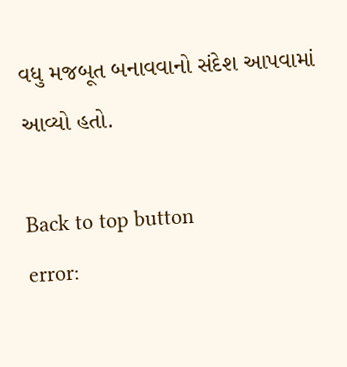વધુ મજબૂત બનાવવાનો સંદેશ આપવામાં આવ્યો હતો.

Back to top button
error: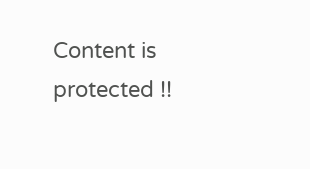Content is protected !!